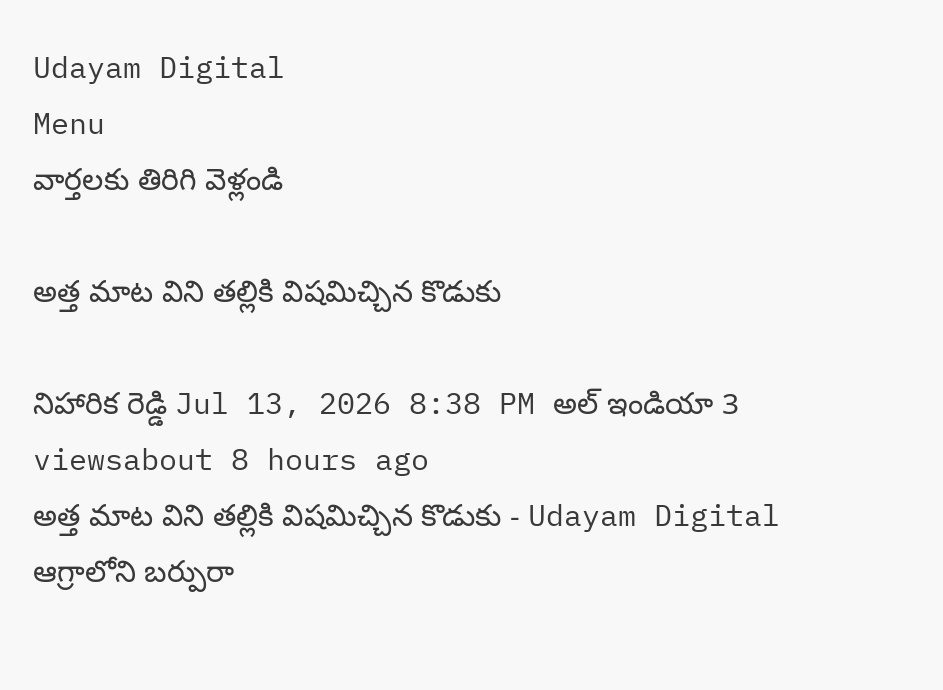Udayam Digital
Menu
వార్తలకు తిరిగి వెళ్లండి

అత్త మాట విని తల్లికి విషమిచ్చిన కొడుకు

నిహారిక రెడ్డి Jul 13, 2026 8:38 PM అల్ ఇండియా 3 viewsabout 8 hours ago
అత్త మాట విని తల్లికి విషమిచ్చిన కొడుకు - Udayam Digital
ఆగ్రాలోని బర్పురా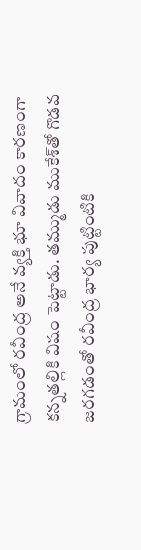గ్రామంలో రవీంద్ర అనే వ్యక్తి భూ వివాదం కారణంగా కన్నతల్లికి విషం పెట్టాడు. తమ్ముడు ముకేశ్‌తో గొడవ జరగడంతో రవీంద్ర భార్య పుట్టింటికి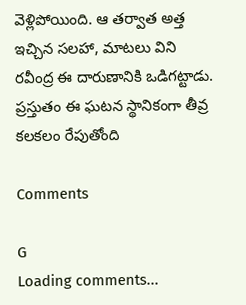వెళ్లిపోయింది. ఆ తర్వాత అత్త ఇచ్చిన సలహా, మాటలు విని రవీంద్ర ఈ దారుణానికి ఒడిగట్టాడు. ప్రస్తుతం ఈ ఘటన స్థానికంగా తీవ్ర కలకలం రేపుతోంది

Comments

G
Loading comments...